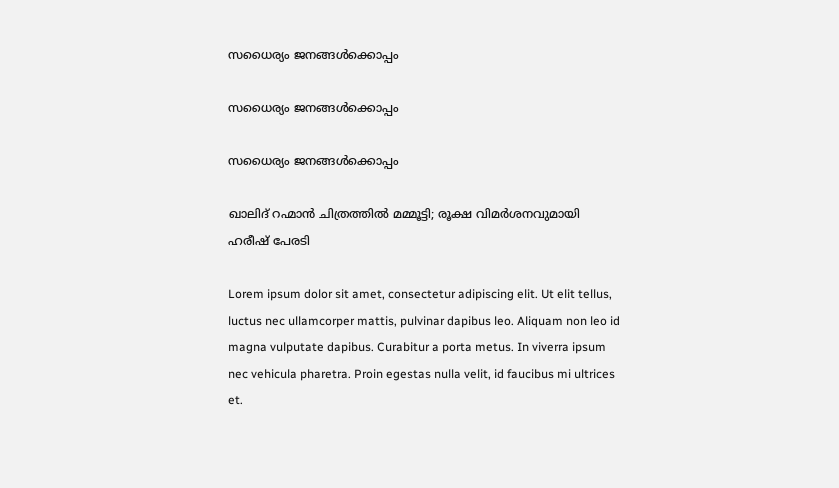സധൈര്യം ജനങ്ങൾക്കൊപ്പം

സധൈര്യം ജനങ്ങൾക്കൊപ്പം

സധൈര്യം ജനങ്ങൾക്കൊപ്പം

ഖാലിദ് റഹ്മാൻ ചിത്രത്തിൽ മമ്മൂട്ടി; രൂക്ഷ വിമർശനവുമായി ഹരീഷ് പേരടി

Lorem ipsum dolor sit amet, consectetur adipiscing elit. Ut elit tellus, luctus nec ullamcorper mattis, pulvinar dapibus leo. Aliquam non leo id magna vulputate dapibus. Curabitur a porta metus. In viverra ipsum nec vehicula pharetra. Proin egestas nulla velit, id faucibus mi ultrices et.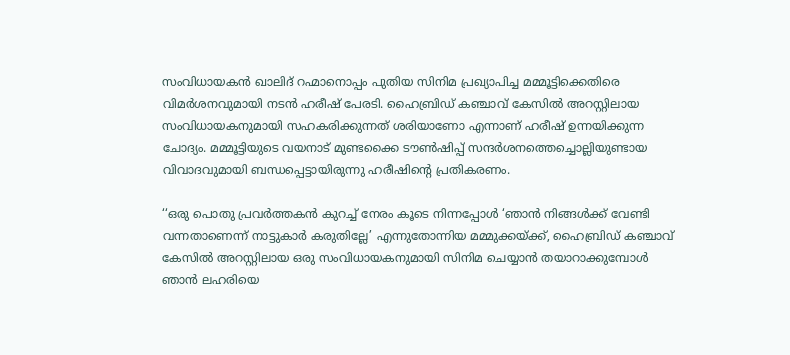സംവിധായകൻ ഖാലിദ് റഹ്മാനൊപ്പം പുതിയ സിനിമ പ്രഖ്യാപിച്ച മമ്മൂട്ടിക്കെതിരെ വിമർശനവുമായി നടൻ ഹരീഷ് പേരടി. ഹൈബ്രിഡ് കഞ്ചാവ് കേസിൽ അറസ്റ്റിലായ സംവിധായകനുമായി സഹകരിക്കുന്നത് ശരിയാണോ എന്നാണ് ഹരീഷ് ഉന്നയിക്കുന്ന ചോദ്യം. മമ്മൂട്ടിയുടെ വയനാട് മുണ്ടക്കൈ ടൗൺഷിപ്പ് സന്ദർശനത്തെച്ചൊല്ലിയുണ്ടായ വിവാദവുമായി ബന്ധപ്പെട്ടായിരുന്നു ഹരീഷിന്റെ പ്രതികരണം.

‘‘ഒരു പൊതു പ്രവർത്തകൻ കുറച്ച് നേരം കൂടെ നിന്നപ്പോൾ ‘ഞാൻ നിങ്ങൾക്ക് വേണ്ടി വന്നതാണെന്ന് നാട്ടുകാർ കരുതില്ലേ’ എന്നുതോന്നിയ മമ്മുക്കയ്ക്ക്, ഹൈബ്രിഡ് കഞ്ചാവ് കേസിൽ അറസ്റ്റിലായ ഒരു സംവിധായകനുമായി സിനിമ ചെയ്യാൻ തയാറാക്കുമ്പോൾ ഞാൻ ലഹരിയെ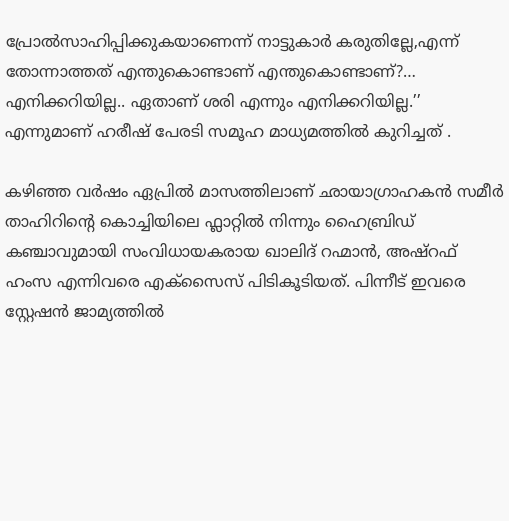പ്രോൽസാഹിപ്പിക്കുകയാണെന്ന് നാട്ടുകാർ കരുതില്ലേ,എന്ന് തോന്നാത്തത് എന്തുകൊണ്ടാണ് എന്തുകൊണ്ടാണ്?… എനിക്കറിയില്ല.. ഏതാണ് ശരി എന്നും എനിക്കറിയില്ല.’’ എന്നുമാണ് ഹരീഷ് പേരടി സമൂഹ മാധ്യമത്തിൽ കുറിച്ചത് .

കഴിഞ്ഞ വർഷം ഏപ്രിൽ മാസത്തിലാണ് ഛായാഗ്രാഹകൻ സമീർ താഹിറിന്റെ കൊച്ചിയിലെ ഫ്ലാറ്റിൽ നിന്നും ഹൈബ്രിഡ് കഞ്ചാവുമായി സംവിധായകരായ ഖാലിദ് റഹ്മാൻ, അഷ്റഫ് ഹംസ എന്നിവരെ എക്സൈസ് പിടികൂടിയത്. പിന്നീട് ഇവരെ സ്റ്റേഷൻ ജാമ്യത്തിൽ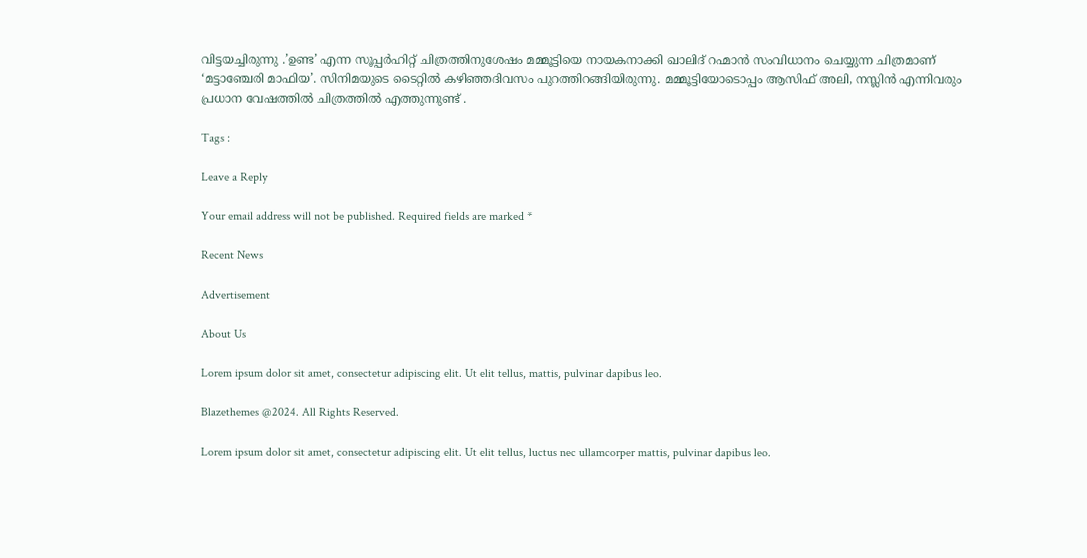വിട്ടയച്ചിരുന്നു .’ഉണ്ട’ എന്ന സൂപ്പർഹിറ്റ് ചിത്രത്തിനുശേഷം മമ്മൂട്ടിയെ നായകനാക്കി ഖാലിദ് റഹ്മാൻ സംവിധാനം ചെയ്യുന്ന ചിത്രമാണ് ‘മട്ടാഞ്ചേരി മാഫിയ’. സിനിമയുടെ ടൈറ്റിൽ കഴിഞ്ഞദിവസം പുറത്തിറങ്ങിയിരുന്നു. മമ്മൂട്ടിയോടൊപ്പം ആസിഫ് അലി, നസ്ലിൻ എന്നിവരും പ്രധാന വേഷത്തിൽ ചിത്രത്തിൽ എത്തുന്നുണ്ട് .

Tags :

Leave a Reply

Your email address will not be published. Required fields are marked *

Recent News

Advertisement

About Us

Lorem ipsum dolor sit amet, consectetur adipiscing elit. Ut elit tellus, mattis, pulvinar dapibus leo.

Blazethemes @2024. All Rights Reserved.

Lorem ipsum dolor sit amet, consectetur adipiscing elit. Ut elit tellus, luctus nec ullamcorper mattis, pulvinar dapibus leo.